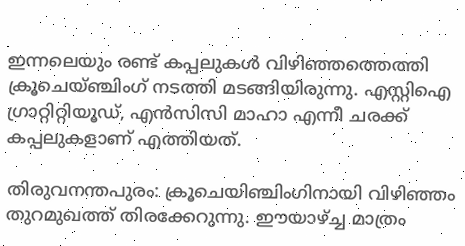ഇന്നലെയും രണ്ട് കപ്പലുകള്‍ വിഴിഞ്ഞത്തെത്തി ക്രൂചെയ്ഞ്ചിംഗ് നടത്തി മടങ്ങിയിരുന്നു. എസ്റ്റിഐ ഗ്രാറ്റിറ്റിയൂഡ്, എന്‍സിസി മാഹാ എന്നീ ചരക്ക് കപ്പലുകളാണ് എത്തിയത്.

തിരുവനന്തപുരം: ക്രൂചെയിഞ്ചിംഗിനായി വിഴിഞ്ഞം തുറമുഖത്ത് തിരക്കേറുന്നു. ഈയാഴ്ച്ച മാത്രം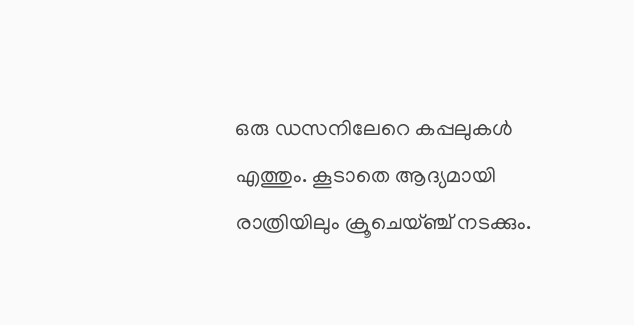ഒരു ഡസനിലേറെ കപ്പലുകള്‍ എത്തും. കൂടാതെ ആദ്യമായി രാത്രിയിലും ക്രൂചെയ്ഞ്ച് നടക്കും.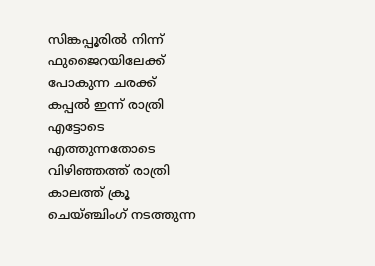സിങ്കപ്പൂരില്‍ നിന്ന് ഫുജൈറയിലേക്ക് പോകുന്ന ചരക്ക് കപ്പല്‍ ഇന്ന് രാത്രി എട്ടോടെ എത്തുന്നതോടെ വിഴിഞ്ഞത്ത് രാത്രി കാലത്ത് ക്രൂ ചെയ്ഞ്ചിംഗ് നടത്തുന്ന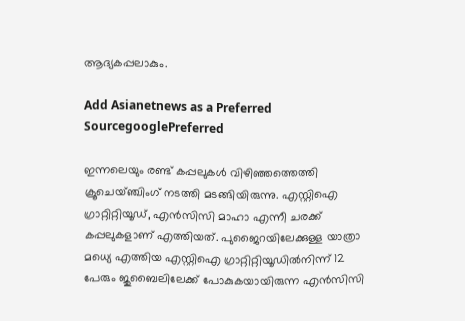ആദ്യകപ്പലാകും.

Add Asianetnews as a Preferred SourcegooglePreferred

ഇന്നലെയും രണ്ട് കപ്പലുകള്‍ വിഴിഞ്ഞത്തെത്തി ക്രൂചെയ്ഞ്ചിംഗ് നടത്തി മടങ്ങിയിരുന്നു. എസ്റ്റിഐ ഗ്രാറ്റിറ്റിയൂഡ്, എന്‍സിസി മാഹാ എന്നീ ചരക്ക് കപ്പലുകളാണ് എത്തിയത്. പുജൈറയിലേക്കുള്ള യാത്രാ മധ്യെ എത്തിയ എസ്റ്റിഐ ഗ്രാറ്റിറ്റിയൂഡില്‍നിന്ന് 12 പേരും ജുബൈലിലേക്ക് പോകുകയായിരുന്ന എന്‍സിസി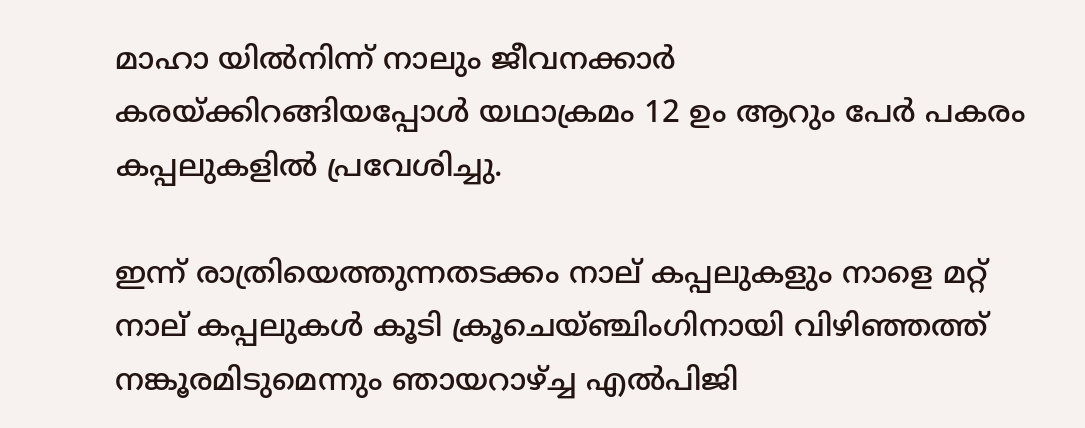മാഹാ യില്‍നിന്ന് നാലും ജീവനക്കാര്‍ കരയ്ക്കിറങ്ങിയപ്പോള്‍ യഥാക്രമം 12 ഉം ആറും പേര്‍ പകരം കപ്പലുകളില്‍ പ്രവേശിച്ചു.

ഇന്ന് രാത്രിയെത്തുന്നതടക്കം നാല് കപ്പലുകളും നാളെ മറ്റ് നാല് കപ്പലുകള്‍ കൂടി ക്രൂചെയ്ഞ്ചിംഗിനായി വിഴിഞ്ഞത്ത് നങ്കൂരമിടുമെന്നും ഞായറാഴ്ച്ച എല്‍പിജി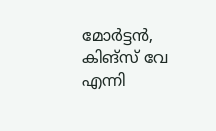മോര്‍ട്ടന്‍, കിങ്സ് വേ എന്നി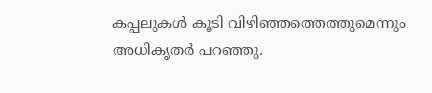കപ്പലുകള്‍ കൂടി വിഴിഞ്ഞത്തെത്തുമെന്നും അധികൃതര്‍ പറഞ്ഞു.